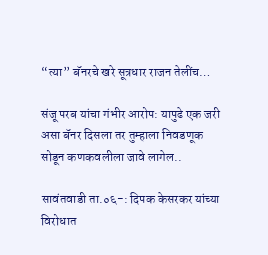“त्या” बॅनरचे खरे सूत्रधार राजन तेलींच…

संजू परब यांचा गंभीर आरोप: यापुढे एक जरी असा बॅनर दिसला तर तुम्हाला निवडणूक सोडून कणकवलीला जावे लागेल..

सावंतवाडी ता.०६-: दिपक केसरकर यांच्या विरोधात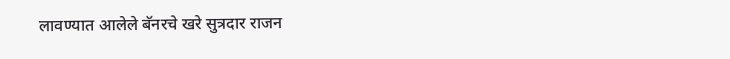लावण्यात आलेले बॅनरचे खरे सुत्रदार राजन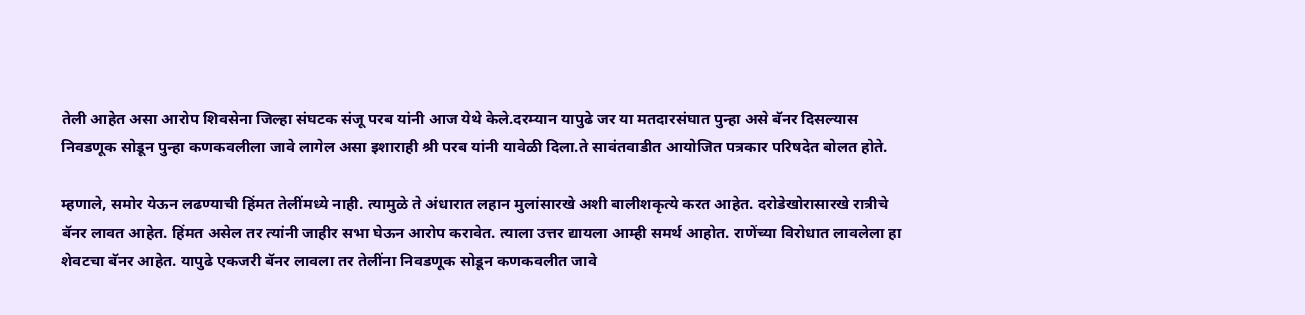तेली आहेत असा आरोप शिवसेना जिल्हा संघटक संजू परब यांनी आज येथे केले.दरम्यान यापुढे जर या मतदारसंघात पुन्हा असे बॅनर दिसल्यास निवडणूक सोडून पुन्हा कणकवलीला जावे लागेल असा इशाराही श्री परब यांनी यावेळी दिला.ते सावंतवाडीत आयोजित पत्रकार परिषदेत बोलत होते.

म्हणाले, समोर येऊन लढण्याची हिंमत तेलींमध्ये नाही. त्यामुळे ते अंधारात लहान मुलांसारखे अशी बालीशकृत्ये करत आहेत. दरोडेखोरासारखे रात्रीचे बॅनर लावत आहेत‌. हिंमत असेल तर त्यांनी जाहीर सभा घेऊन आरोप करावेत. त्याला उत्तर द्यायला आम्ही समर्थ आहोत. राणेंच्या विरोधात लावलेला हा शेवटचा बॅनर आहेत. यापुढे एकजरी बॅनर लावला तर तेलींना निवडणूक सोडून कणकवलीत जावे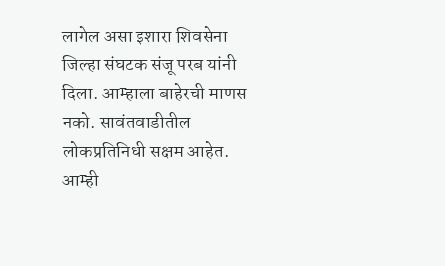लागेल असा इशारा शिवसेना जिल्हा संघटक संजू परब यांनी दिला. आम्हाला बाहेरची माणस नको. सावंतवाडीतील लोकप्रतिनिधी सक्षम आहेत. आम्ही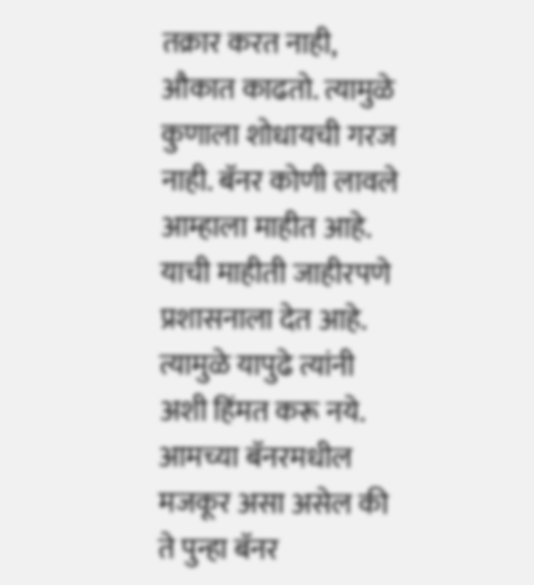तक्रार करत नाही, औकात काढतो. त्यामुळे कुणाला शोधायची गरज नाही. बॅनर कोणी लावले आम्हाला माहीत आहे. याची माहीती जाहीरपणे प्रशासनाला देत आहे‌. त्यामुळे यापुढे त्यांनी अशी हिंमत करू नये. आमच्या बॅनरमधील मजकूर असा असेल की ते पुन्हा बॅनर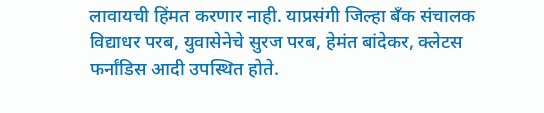लावायची हिंमत करणार नाही. याप्रसंगी जिल्हा बँक संचालक विद्याधर परब, युवासेनेचे सुरज परब, हेमंत बांदेकर, क्लेटस फर्नांडिस आदी उपस्थित होते.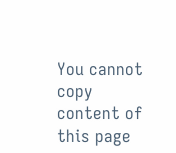You cannot copy content of this page